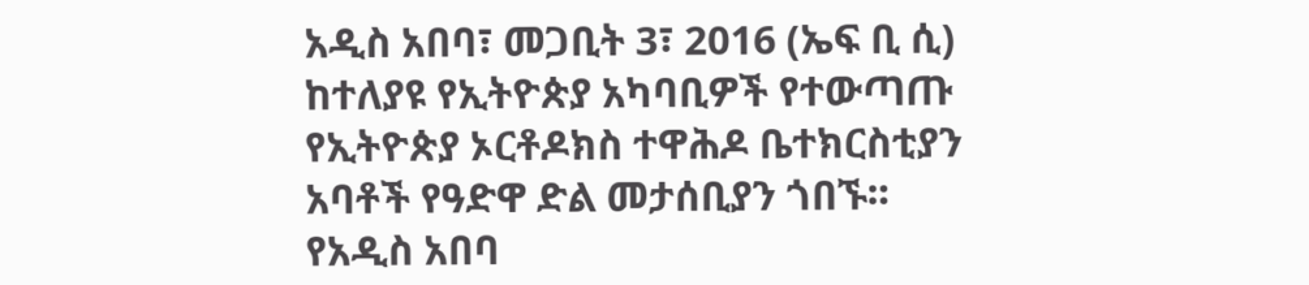አዲስ አበባ፣ መጋቢት 3፣ 2016 (ኤፍ ቢ ሲ) ከተለያዩ የኢትዮጵያ አካባቢዎች የተውጣጡ የኢትዮጵያ ኦርቶዶክስ ተዋሕዶ ቤተክርስቲያን አባቶች የዓድዋ ድል መታሰቢያን ጎበኙ፡፡
የአዲስ አበባ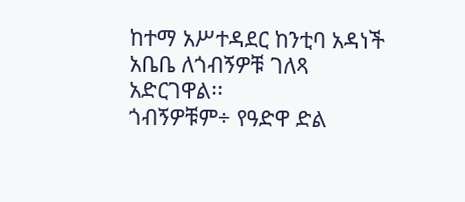ከተማ አሥተዳደር ከንቲባ አዳነች አቤቤ ለጎብኝዎቹ ገለጻ አድርገዋል፡፡
ጎብኝዎቹም÷ የዓድዋ ድል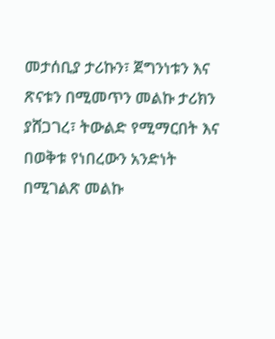መታሰቢያ ታሪኩን፣ ጀግንነቱን እና ጽናቱን በሚመጥን መልኩ ታሪክን ያሸጋገረ፣ ትውልድ የሚማርበት እና በወቅቱ የነበረውን አንድነት በሚገልጽ መልኩ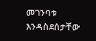መገንባቱ እንዳስደሰታቸው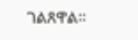ገልጸዋል፡፡